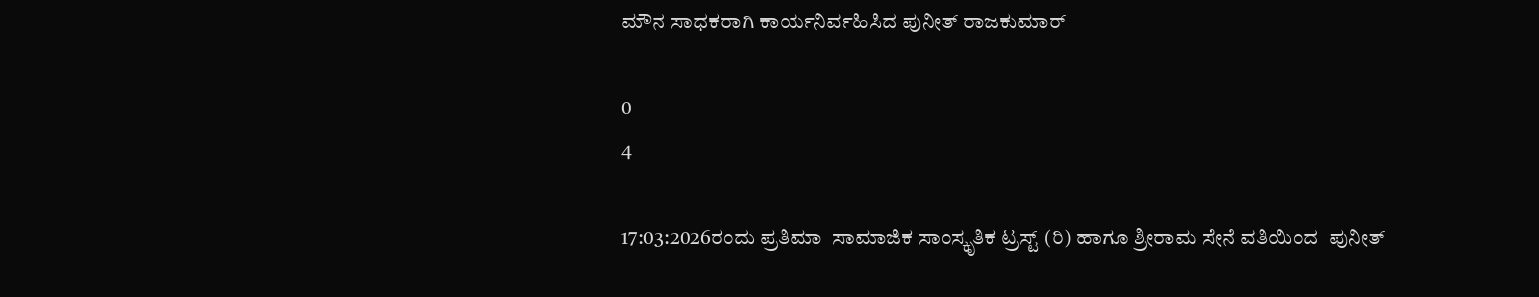ಮೌನ ಸಾಧಕರಾಗಿ ಕಾರ್ಯನಿರ್ವಹಿಸಿದ ಪುನೀತ್ ರಾಜಕುಮಾರ್

0
4

17:03:2026ರಂದು ಪ್ರತಿಮಾ  ಸಾಮಾಜಿಕ ಸಾಂಸ್ಕೃತಿಕ ಟ್ರಸ್ಟ್ (ರಿ) ಹಾಗೂ ಶ್ರೀರಾಮ ಸೇನೆ ವತಿಯಿಂದ  ಪುನೀತ್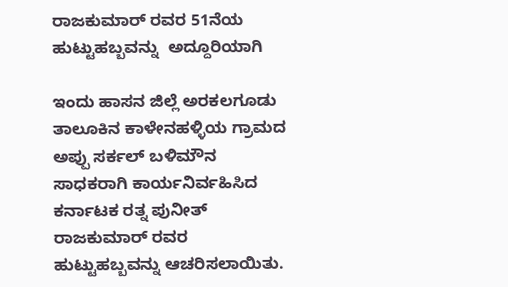ರಾಜಕುಮಾರ್ ರವರ 51ನೆಯ ಹುಟ್ಟುಹಬ್ಬವನ್ನು  ಅದ್ದೂರಿಯಾಗಿ

ಇಂದು ಹಾಸನ ಜಿಲ್ಲೆ ಅರಕಲಗೂಡು ತಾಲೂಕಿನ ಕಾಳೇನಹಳ್ಳಿಯ ಗ್ರಾಮದ ಅಪ್ಪು ಸರ್ಕಲ್ ಬಳಿಮೌನ ಸಾಧಕರಾಗಿ ಕಾರ್ಯನಿರ್ವಹಿಸಿದ   ಕರ್ನಾಟಕ ರತ್ನ ಪುನೀತ್ ರಾಜಕುಮಾರ್ ರವರ  ಹುಟ್ಟುಹಬ್ಬವನ್ನು ಆಚರಿಸಲಾಯಿತು.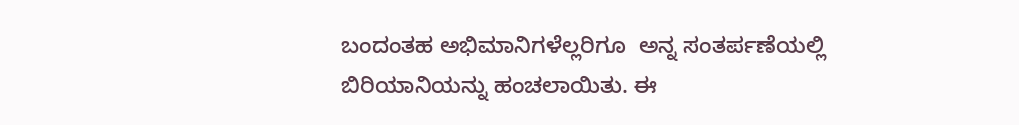ಬಂದಂತಹ ಅಭಿಮಾನಿಗಳೆಲ್ಲರಿಗೂ  ಅನ್ನ ಸಂತರ್ಪಣೆಯಲ್ಲಿ ಬಿರಿಯಾನಿಯನ್ನು ಹಂಚಲಾಯಿತು. ಈ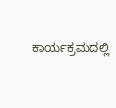ಕಾರ್ಯಕ್ರಮದಲ್ಲಿ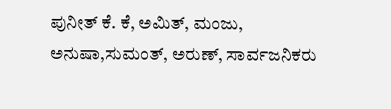ಪುನೀತ್ ಕೆ. ಕೆ, ಅಮಿತ್, ಮಂಜು, ಅನುಷಾ,ಸುಮಂತ್, ಅರುಣ್, ಸಾರ್ವಜನಿಕರು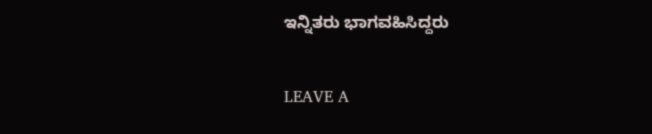ಇನ್ನಿತರು ಭಾಗವಹಿಸಿದ್ದರು

LEAVE A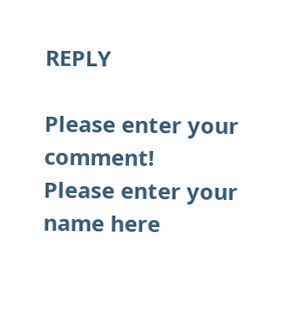REPLY

Please enter your comment!
Please enter your name here